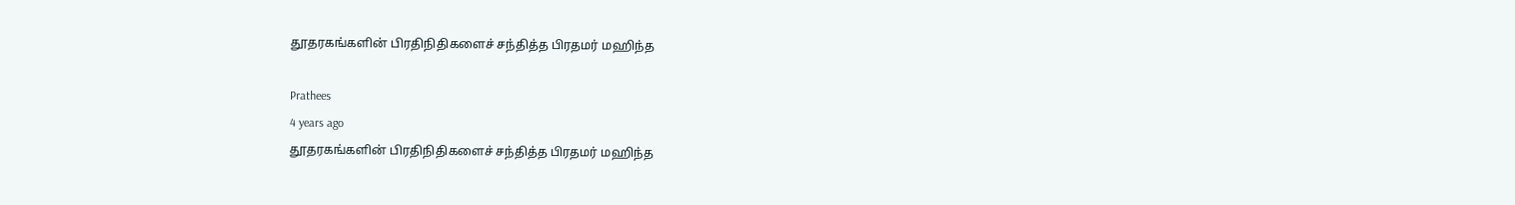தூதரகங்களின் பிரதிநிதிகளைச் சந்தித்த பிரதமர் மஹிந்த

Prathees
4 years ago
தூதரகங்களின் பிரதிநிதிகளைச் சந்தித்த பிரதமர் மஹிந்த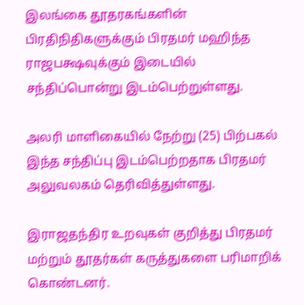இலங்கை தூதரகங்களின் பிரதிநிதிகளுக்கும் பிரதமர் மஹிந்த ராஜபக்ஷவுக்கும் இடையில் சந்திப்பொன்று இடம்பெற்றுள்ளது.

அலரி மாளிகையில் நேற்று (25) பிற்பகல் இந்த சந்திப்பு இடம்பெற்றதாக பிரதமர் அலுவலகம் தெரிவித்துள்ளது.

இராஜதந்திர உறவுகள் குறித்து பிரதமர் மற்றும் தூதர்கள் கருத்துகளை பரிமாறிக் கொண்டனர்.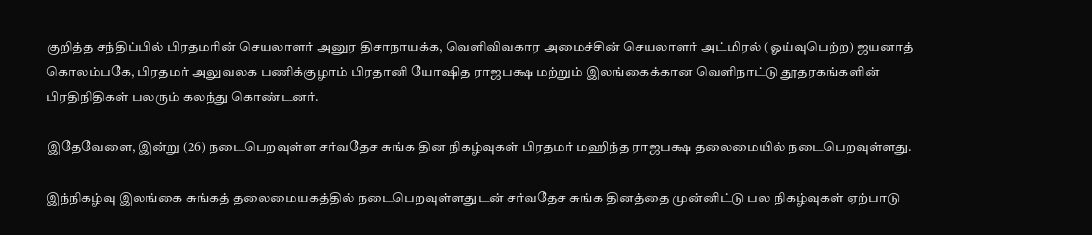குறித்த சந்திப்பில் பிரதமரின் செயலாளர் அனுர திசாநாயக்க, வெளிவிவகார அமைச்சின் செயலாளர் அட்மிரல் (ஓய்வுபெற்ற) ஜயனாத் கொலம்பகே, பிரதமர் அலுவலக பணிக்குழாம் பிரதானி யோஷித ராஜபக்ஷ மற்றும் இலங்கைக்கான வெளிநாட்டு தூதரகங்களின் பிரதிநிதிகள் பலரும் கலந்து கொண்டனர்.

இதேவேளை, இன்று (26) நடைபெறவுள்ள சர்வதேச சுங்க தின நிகழ்வுகள் பிரதமர் மஹிந்த ராஜபக்ஷ தலைமையில் நடைபெறவுள்ளது.

இந்நிகழ்வு இலங்கை சுங்கத் தலைமையகத்தில் நடைபெறவுள்ளதுடன் சர்வதேச சுங்க தினத்தை முன்னிட்டு பல நிகழ்வுகள் ஏற்பாடு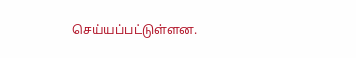செய்யப்பட்டுள்ளன.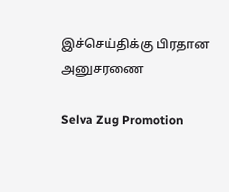இச்செய்திக்கு பிரதான அனுசரணை

Selva Zug Promotion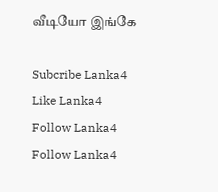வீடியோ இங்கே

Subcribe Lanka4
Like Lanka4
Follow Lanka4
Follow Lanka4